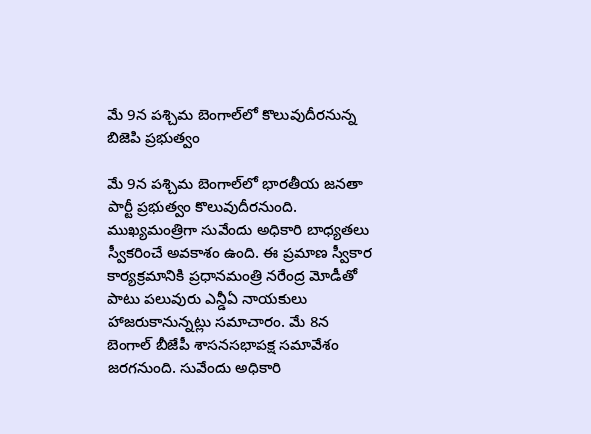మే 9న పశ్చిమ బెంగాల్‌లో కొలువుదీరనున్న బిజెపి ప్రభుత్వం

మే 9న పశ్చిమ బెంగాల్‌లో భారతీయ జనతా పార్టీ ప్రభుత్వం కొలువుదీరనుంది. ముఖ్యమంత్రిగా సువేందు అధికారి బాధ్యతలు స్వీకరించే అవకాశం ఉంది. ఈ ప్రమాణ స్వీకార కార్యక్రమానికి ప్రధానమంత్రి నరేంద్ర మోడీతో పాటు పలువురు ఎన్డీఏ నాయకులు హాజరుకానున్నట్లు సమాచారం. మే 8న బెంగాల్ బీజేపీ శాసనసభాపక్ష సమావేశం జరగనుంది. సువేందు అధికారి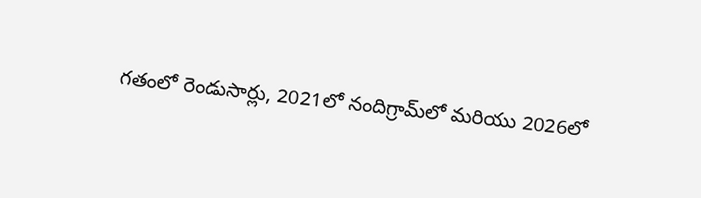గతంలో రెండుసార్లు, 2021లో నందిగ్రామ్‌లో మరియు 2026లో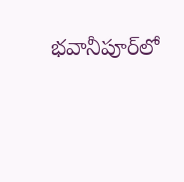భవానీపూర్‌లో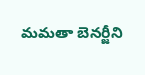మమతా బెనర్జీని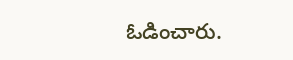ఓడించారు.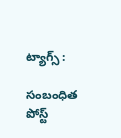ట్యాగ్స్ :

సంబంధిత పోస్ట్